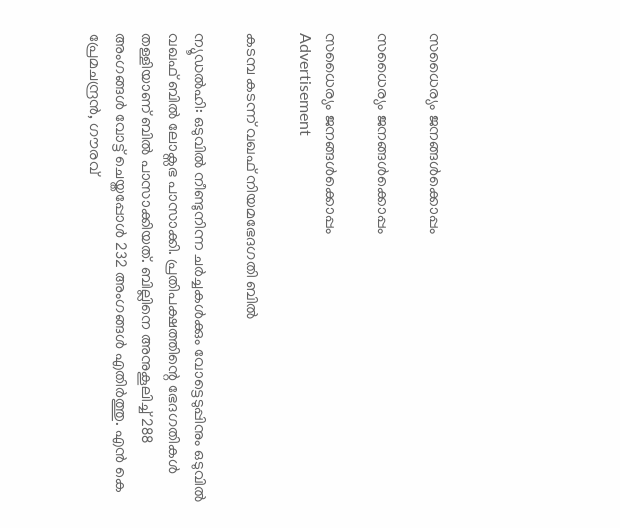സധൈര്യം ജനങ്ങൾക്കൊപ്പം

സധൈര്യം ജനങ്ങൾക്കൊപ്പം

സധൈര്യം ജനങ്ങൾക്കൊപ്പം
Advertisement

കടമ്പ കടന്ന് വഖഫ് നിയമഭേദഗതി ബില്‍

ന്യൂഡല്‍ഹി: ഒടുവിൽ നീണ്ടുനിന്ന ചര്‍ച്ചകൾക്കും വോട്ടെടുപ്പിനും ഒടുവിൽ വഖഫ് ബില്‍ ലോക്സഭ പാസാക്കി. പ്രതിപക്ഷത്തിന്റെ ഭേദഗതികൾ തള്ളിയാണ് ബിൽ പാസാക്കിയത്. ബില്ലിനെ അനുകൂലിച്ച് 288 അംഗങ്ങൾ വോട്ട് ചെയ്തപ്പോൾ 232 അംഗങ്ങൾ എതിർത്തു. എന്‍ കെ പ്രേമചന്ദ്രന്‍, ഗൗരവ്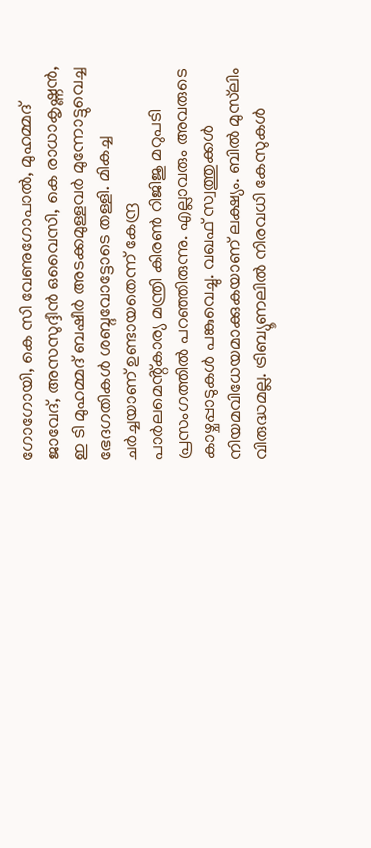ഗോഗോയി, കെ സി വേണുഗോപാല്‍, മുഹമ്മദ് ജാവേദ്, അസസുദ്ദീന്‍ ഒവൈസി, കെ രാധാകൃഷ്ണൻ, ഇ ടി മുഹമ്മദ് ബഷീർ അടക്കമുള്ളവർ മുന്നോട്ടുവെച്ച ഭേദഗതികള്‍ ശബ്ദവോട്ടോടെ തള്ളി. മികച്ച ചര്‍ച്ചയാണ് ഉണ്ടായതെന്ന് കേന്ദ്ര പാർലമെൻ്റ്കാര്യ മന്ത്രി കിരണ്‍ റിജിജു മറുപടി പ്രസംഗത്തില്‍ പറഞ്ഞിരുന്നു. എല്ലാവരും അവരുടെ കാഴ്ചപ്പാടുകള്‍ പങ്കുവെച്ചു. വഖഫ് സ്വത്തുക്കള്‍ നിയമവിധേയമാക്കുകയാണ് ലക്ഷ്യം. ബില്‍ മുസ്‌ലിം വിരുദ്ധമല്ല. ട്രിബ്യൂണലില്‍ നിരവധി കേസുകള്‍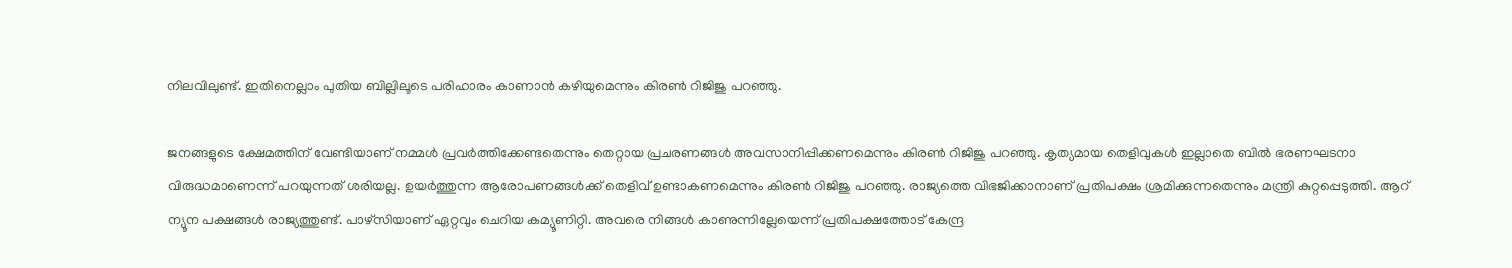നിലവിലുണ്ട്. ഇതിനെല്ലാം പുതിയ ബില്ലിലൂടെ പരിഹാരം കാണാന്‍ കഴിയുമെന്നും കിരൺ റിജിജു പറഞ്ഞു.

ജനങ്ങളുടെ ക്ഷേമത്തിന് വേണ്ടിയാണ് നമ്മള്‍ പ്രവര്‍ത്തിക്കേണ്ടതെന്നും തെറ്റായ പ്രചരണങ്ങള്‍ അവസാനിപ്പിക്കണമെന്നും കിരൺ റിജിജു പറഞ്ഞു. കൃത്യമായ തെളിവുകള്‍ ഇല്ലാതെ ബില്‍ ഭരണഘടനാ വിരുദ്ധമാണെന്ന് പറയുന്നത് ശരിയല്ല. ഉയര്‍ത്തുന്ന ആരോപണങ്ങള്‍ക്ക് തെളിവ് ഉണ്ടാകണമെന്നും കിരണ്‍ റിജിജു പറഞ്ഞു. രാജ്യത്തെ വിഭജിക്കാനാണ് പ്രതിപക്ഷം ശ്രമിക്കുന്നതെന്നും മന്ത്രി കുറ്റപ്പെടുത്തി. ആറ് ന്യൂന പക്ഷങ്ങള്‍ രാജ്യത്തുണ്ട്. പാഴ്‌സിയാണ് ഏറ്റവും ചെറിയ കമ്യൂണിറ്റി. അവരെ നിങ്ങള്‍ കാണുന്നില്ലേയെന്ന് പ്രതിപക്ഷത്തോട് കേന്ദ്ര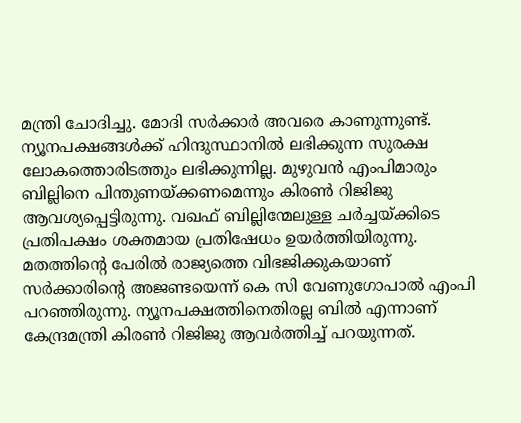മന്ത്രി ചോദിച്ചു. മോദി സര്‍ക്കാര്‍ അവരെ കാണുന്നുണ്ട്. ന്യൂനപക്ഷങ്ങള്‍ക്ക് ഹിന്ദുസ്ഥാനില്‍ ലഭിക്കുന്ന സുരക്ഷ ലോകത്തൊരിടത്തും ലഭിക്കുന്നില്ല. മുഴുവന്‍ എംപിമാരും ബില്ലിനെ പിന്തുണയ്ക്കണമെന്നും കിരണ്‍ റിജിജു ആവശ്യപ്പെട്ടിരുന്നു. വഖഫ് ബില്ലിന്മേലുള്ള ചർച്ചയ്ക്കിടെ പ്രതിപക്ഷം ശക്തമായ പ്രതിഷേധം ഉയർത്തിയിരുന്നു. മതത്തിന്റെ പേരില്‍ രാജ്യത്തെ വിഭജിക്കുകയാണ് സര്‍ക്കാരിന്റെ അജണ്ടയെന്ന് കെ സി വേണുഗോപാല്‍ എംപി പറഞ്ഞിരുന്നു. ന്യൂനപക്ഷത്തിനെതിരല്ല ബില്‍ എന്നാണ് കേന്ദ്രമന്ത്രി കിരണ്‍ റിജിജു ആവര്‍ത്തിച്ച് പറയുന്നത്.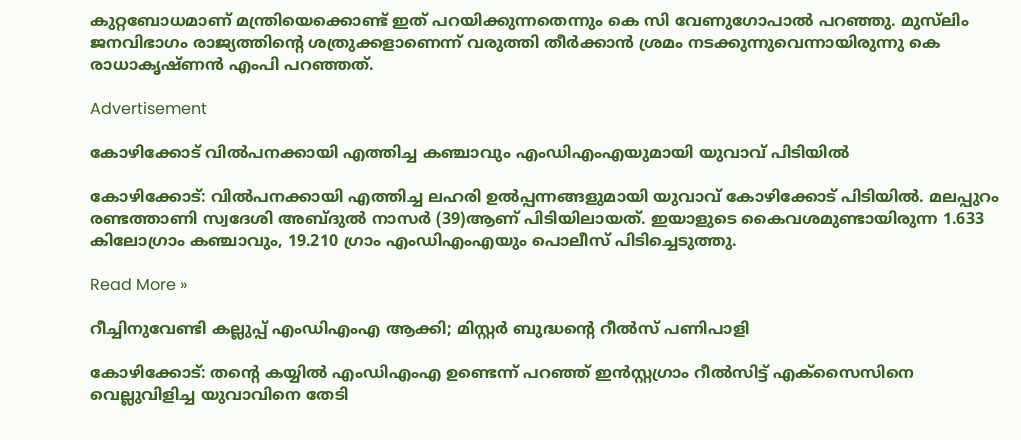കുറ്റബോധമാണ് മന്ത്രിയെക്കൊണ്ട് ഇത് പറയിക്കുന്നതെന്നും കെ സി വേണുഗോപാൽ പറഞ്ഞു. മുസ്‌ലിം ജനവിഭാഗം രാജ്യത്തിന്റെ ശത്രുക്കളാണെന്ന് വരുത്തി തീര്‍ക്കാന്‍ ശ്രമം നടക്കുന്നുവെന്നായിരുന്നു കെ രാധാകൃഷ്ണന്‍ എംപി പറഞ്ഞത്.

Advertisement

കോഴിക്കോട് വിൽപനക്കായി എത്തിച്ച കഞ്ചാവും എംഡിഎംഎയുമായി യുവാവ് പിടിയിൽ

കോഴിക്കോട്: വില്‍പനക്കായി എത്തിച്ച ലഹരി ഉൽപ്പന്നങ്ങളുമായി യുവാവ് കോഴിക്കോട് പിടിയിൽ. മലപ്പുറം രണ്ടത്താണി സ്വദേശി അബ്ദുല്‍ നാസര്‍ (39)ആണ് പിടിയിലായത്. ഇയാളുടെ കൈവശമുണ്ടായിരുന്ന 1.633 കിലോഗ്രാം കഞ്ചാവും, 19.210 ഗ്രാം എംഡിഎംഎയും പൊലീസ് പിടിച്ചെടുത്തു.

Read More »

റീച്ചിനുവേണ്ടി കല്ലുപ്പ് എംഡിഎംഎ ആക്കി; മിസ്റ്റർ ബുദ്ധന്റെ റീൽസ് പണിപാളി

കോഴിക്കോട്: തന്റെ കയ്യിൽ എംഡിഎംഎ ഉണ്ടെന്ന് പറഞ്ഞ് ഇൻസ്റ്റഗ്രാം റീൽസിട്ട് എക്‌സൈസിനെ വെല്ലുവിളിച്ച യുവാവിനെ തേടി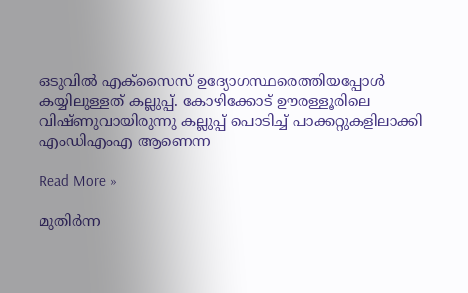ഒടുവിൽ എക്‌സൈസ് ഉദ്യോഗസ്ഥരെത്തിയപ്പോൾ കയ്യിലുള്ളത് കല്ലുപ്പ്. കോഴിക്കോട് ഊരള്ളൂരിലെ വിഷ്ണുവായിരുന്നു കല്ലുപ്പ് പൊടിച്ച് പാക്കറ്റുകളിലാക്കി എംഡിഎംഎ ആണെന്ന

Read More »

മുതിർന്ന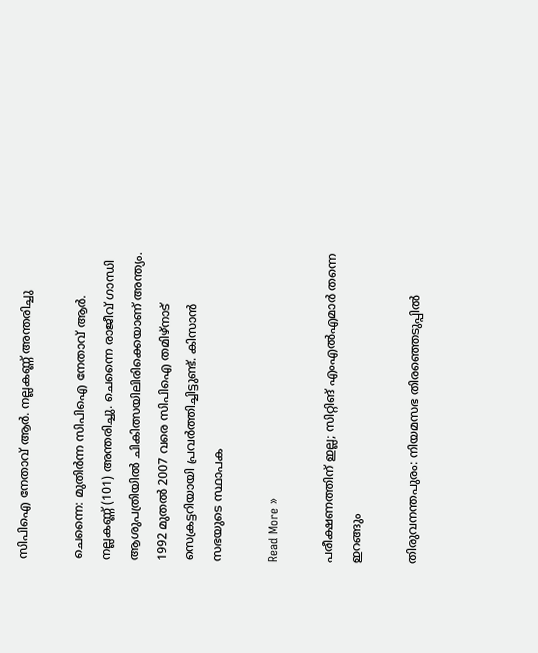സിപിഐ നേതാവ് ആർ. നല്ലകണ്ണ് അന്തരിച്ചു

ചെന്നൈ: മുതിർന്ന സിപിഐ നേതാവ് ആർ. നല്ലകണ്ണ് (101) അന്തരിച്ചു. ചെന്നൈ രാജീവ് ഗാന്ധി ആശുപത്രിയിൽ ചികിത്സയിലിരിക്കെയാണ് അന്ത്യം. 1992 മുതൽ 2007 വരെ സിപിഐ തമിഴ്നാട് സെക്രട്ടറിയായി പ്രവർത്തിച്ചിട്ടുണ്ട്. കിസാൻ സഭയുടെ സ്ഥാപക

Read More »

പരീക്ഷണത്തിന് ഇല്ല; സിറ്റിങ് എംഎൽഎമാർ തന്നെ ഇറങ്ങും

തിരുവനന്തപുരം: നിയമസഭ തിരഞ്ഞെടുപ്പിൽ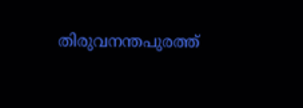തിരുവനന്തപുരത്ത്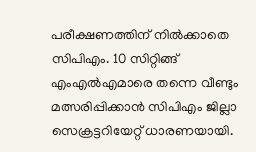പരീക്ഷണത്തിന് നിൽക്കാതെ സിപിഎം. 10 സിറ്റിങ്ങ് എംഎൽഎമാരെ തന്നെ വീണ്ടും മത്സരിപ്പിക്കാൻ സിപിഎം ജില്ലാ സെക്രട്ടറിയേറ്റ് ധാരണയായി.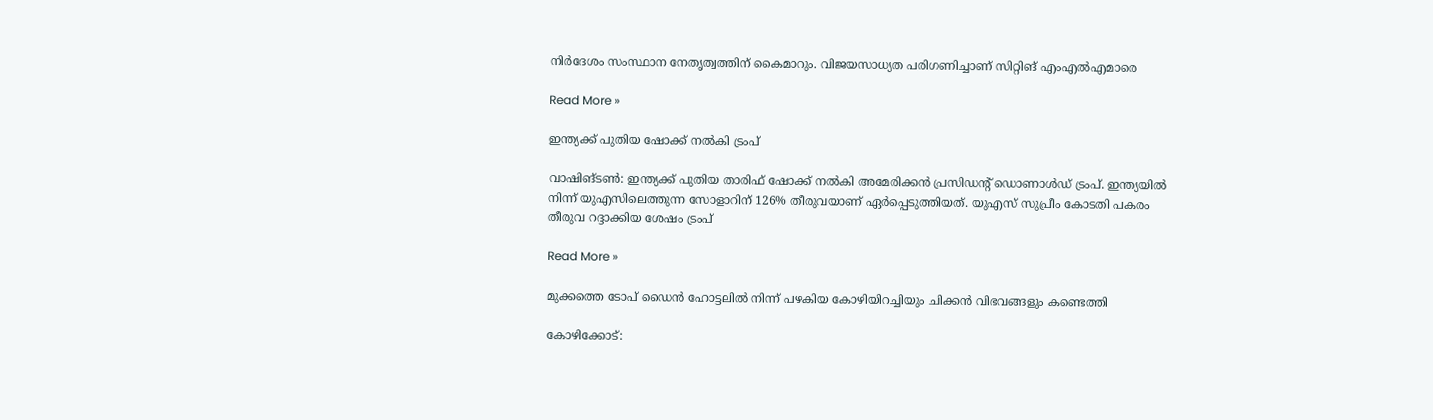നിർദേശം സംസ്ഥാന നേതൃത്വത്തിന് കൈമാറും. വിജയസാധ്യത പരിഗണിച്ചാണ് സിറ്റിങ് എംഎൽഎമാരെ

Read More »

ഇന്ത്യക്ക് പുതിയ ഷോക്ക് നൽകി ട്രംപ്

വാഷിങ്ടൺ: ഇന്ത്യക്ക് പുതിയ താരിഫ് ഷോക്ക് നൽകി അമേരിക്കൻ പ്രസിഡന്റ് ഡൊണാൾഡ് ട്രംപ്. ഇന്ത്യയിൽ നിന്ന് യുഎസിലെത്തുന്ന സോളാറിന് 126% തീരുവയാണ് ഏർപ്പെടുത്തിയത്. യുഎസ് സുപ്രീം കോടതി പകരം തീരുവ റദ്ദാക്കിയ ശേഷം ട്രംപ്

Read More »

മുക്കത്തെ ടോപ് ഡൈൻ ഹോട്ടലിൽ നിന്ന് പഴകിയ കോഴിയിറച്ചിയും ചിക്കൻ വിഭവങ്ങളും കണ്ടെത്തി

കോഴിക്കോട്: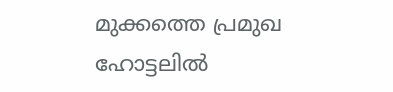മുക്കത്തെ പ്രമുഖ ഹോട്ടലിൽ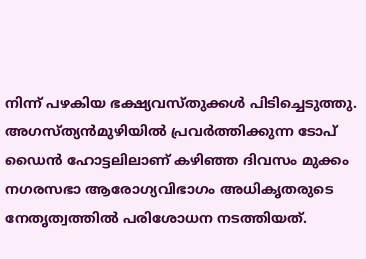നിന്ന് പഴകിയ ഭക്ഷ്യവസ്തുക്കൾ പിടിച്ചെടുത്തു. അഗസ്ത്യൻമുഴിയില്‍ പ്രവര്‍ത്തിക്കുന്ന ടോപ് ഡൈന്‍ ഹോട്ടലിലാണ് കഴിഞ്ഞ ദിവസം മുക്കം നഗരസഭാ ആരോഗ്യവിഭാഗം അധികൃതരുടെ നേതൃത്വത്തിൽ പരിശോധന നടത്തിയത്.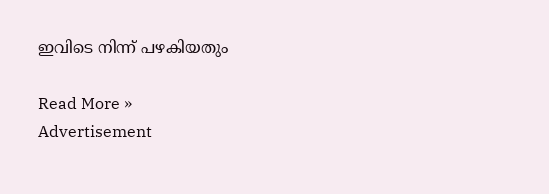ഇവിടെ നിന്ന് പഴകിയതും

Read More »
Advertisement